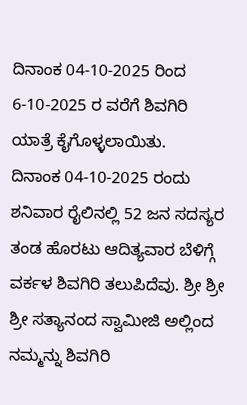ದಿನಾಂಕ 04-10-2025 ರಿಂದ 6-10-2025 ರ ವರೆಗೆ ಶಿವಗಿರಿ ಯಾತ್ರೆ ಕೈಗೊಳ್ಳಲಾಯಿತು.
ದಿನಾಂಕ 04-10-2025 ರಂದು ಶನಿವಾರ ರೈಲಿನಲ್ಲಿ 52 ಜನ ಸದಸ್ಯರ ತಂಡ ಹೊರಟು ಆದಿತ್ಯವಾರ ಬೆಳಿಗ್ಗೆ ವರ್ಕಳ ಶಿವಗಿರಿ ತಲುಪಿದೆವು. ಶ್ರೀ ಶ್ರೀ ಶ್ರೀ ಸತ್ಯಾನಂದ ಸ್ವಾಮೀಜಿ ಅಲ್ಲಿಂದ ನಮ್ಮನ್ನು ಶಿವಗಿರಿ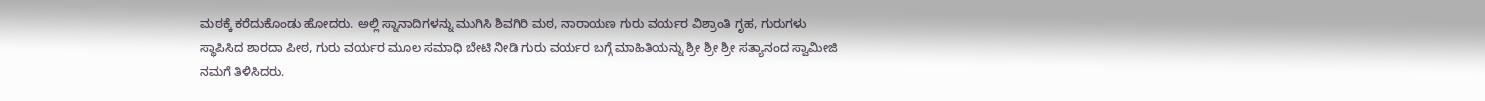ಮಠಕ್ಕೆ ಕರೆದುಕೊಂಡು ಹೋದರು. ಅಲ್ಲಿ ಸ್ನಾನಾದಿಗಳನ್ನು ಮುಗಿಸಿ ಶಿವಗಿರಿ ಮಠ, ನಾರಾಯಣ ಗುರು ವರ್ಯರ ವಿಶ್ರಾಂತಿ ಗೃಹ, ಗುರುಗಳು ಸ್ಥಾಪಿಸಿದ ಶಾರದಾ ಪೀಠ, ಗುರು ವರ್ಯರ ಮೂಲ ಸಮಾಧಿ ಬೇಟಿ ನೀಡಿ ಗುರು ವರ್ಯರ ಬಗ್ಗೆ ಮಾಹಿತಿಯನ್ನು ಶ್ರೀ ಶ್ರೀ ಶ್ರೀ ಸತ್ಯಾನಂದ ಸ್ವಾಮೀಜಿ ನಮಗೆ ತಿಳಿಸಿದರು.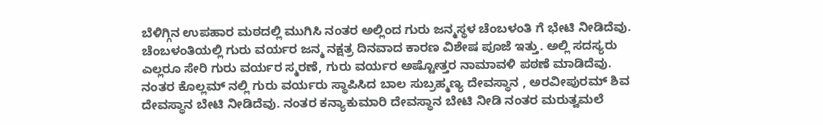ಬೆಳಿಗ್ಗಿನ ಉಪಹಾರ ಮಠದಲ್ಲಿ ಮುಗಿಸಿ ನಂತರ ಅಲ್ಲಿಂದ ಗುರು ಜನ್ಮಸ್ಥಳ ಚೆಂಬಳಂತಿ ಗೆ ಭೇಟಿ ನೀಡಿದೆವು. ಚೆಂಬಳಂತಿಯಲ್ಲಿ ಗುರು ವರ್ಯರ ಜನ್ಮ ನಕ್ಷತ್ರ ದಿನವಾದ ಕಾರಣ ವಿಶೇಷ ಪೂಜೆ ಇತ್ತು. ಅಲ್ಲಿ ಸದಸ್ಯರು ಎಲ್ಲರೂ ಸೇರಿ ಗುರು ವರ್ಯರ ಸ್ಮರಣೆ, ಗುರು ವರ್ಯರ ಅಷ್ಟೋತ್ತರ ನಾಮಾವಳಿ ಪಠಣೆ ಮಾಡಿದೆವು. ನಂತರ ಕೊಲ್ಲಮ್ ನಲ್ಲಿ ಗುರು ವರ್ಯರು ಸ್ಥಾಪಿಸಿದ ಬಾಲ ಸುಬ್ರಹ್ಮಣ್ಯ ದೇವಸ್ಥಾನ , ಅರವೀಪುರಮ್ ಶಿವ ದೇವಸ್ಥಾನ ಬೇಟಿ ನೀಡಿದೆವು. ನಂತರ ಕನ್ಯಾಕುಮಾರಿ ದೇವಸ್ಥಾನ ಬೇಟಿ ನೀಡಿ ನಂತರ ಮರುತ್ವಮಲೆ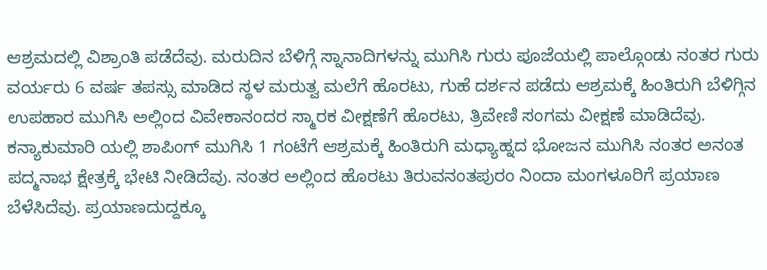ಆಶ್ರಮದಲ್ಲಿ ವಿಶ್ರಾಂತಿ ಪಡೆದೆವು. ಮರುದಿನ ಬೆಳಿಗ್ಗೆ ಸ್ನಾನಾದಿಗಳನ್ನು ಮುಗಿಸಿ ಗುರು ಪೂಜೆಯಲ್ಲಿ ಪಾಲ್ಗೊಂಡು ನಂತರ ಗುರು ವರ್ಯರು 6 ವರ್ಷ ತಪಸ್ಸು ಮಾಡಿದ ಸ್ಥಳ ಮರುತ್ವ ಮಲೆಗೆ ಹೊರಟು, ಗುಹೆ ದರ್ಶನ ಪಡೆದು ಆಶ್ರಮಕ್ಕೆ ಹಿಂತಿರುಗಿ ಬೆಳಿಗ್ಗಿನ ಉಪಹಾರ ಮುಗಿಸಿ ಅಲ್ಲಿಂದ ವಿವೇಕಾನಂದರ ಸ್ಮಾರಕ ವೀಕ್ಷಣೆಗೆ ಹೊರಟು, ತ್ರಿವೇಣಿ ಸಂಗಮ ವೀಕ್ಷಣೆ ಮಾಡಿದೆವು. ಕನ್ಯಾಕುಮಾರಿ ಯಲ್ಲಿ ಶಾಪಿಂಗ್ ಮುಗಿಸಿ 1 ಗಂಟೆಗೆ ಆಶ್ರಮಕ್ಕೆ ಹಿಂತಿರುಗಿ ಮಧ್ಯಾಹ್ನದ ಭೋಜನ ಮುಗಿಸಿ ನಂತರ ಅನಂತ ಪದ್ಮನಾಭ ಕ್ಷೇತ್ರಕ್ಕೆ ಭೇಟಿ ನೀಡಿದೆವು. ನಂತರ ಅಲ್ಲಿಂದ ಹೊರಟು ತಿರುವನಂತಪುರಂ ನಿಂದಾ ಮಂಗಳೂರಿಗೆ ಪ್ರಯಾಣ ಬೆಳೆಸಿದೆವು. ಪ್ರಯಾಣದುದ್ದಕ್ಕೂ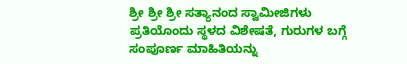ಶ್ರೀ ಶ್ರೀ ಶ್ರೀ ಸತ್ಯಾನಂದ ಸ್ವಾಮೀಜಿಗಳು ಪ್ರತಿಯೊಂದು ಸ್ಥಳದ ವಿಶೇಷತೆ, ಗುರುಗಳ ಬಗ್ಗೆ ಸಂಪೂರ್ಣ ಮಾಹಿತಿಯನ್ನು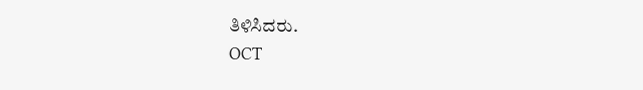ತಿಳಿಸಿದರು.
OCT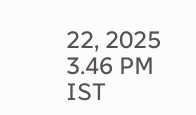22, 2025 3.46 PM IST